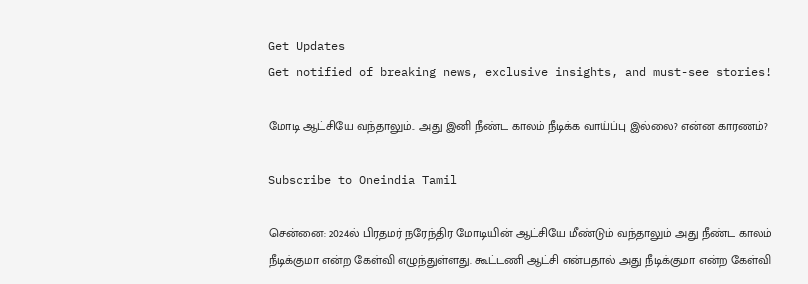Get Updates
Get notified of breaking news, exclusive insights, and must-see stories!

மோடி ஆட்சியே வந்தாலும்.. அது இனி நீண்ட காலம் நீடிக்க வாய்ப்பு இல்லை? என்ன காரணம்?

Subscribe to Oneindia Tamil

சென்னை: 2024ல் பிரதமர் நரேந்திர மோடியின் ஆட்சியே மீண்டும் வந்தாலும் அது நீண்ட காலம் நீடிக்குமா என்ற கேள்வி எழுந்துள்ளது. கூட்டணி ஆட்சி என்பதால் அது நீடிக்குமா என்ற கேள்வி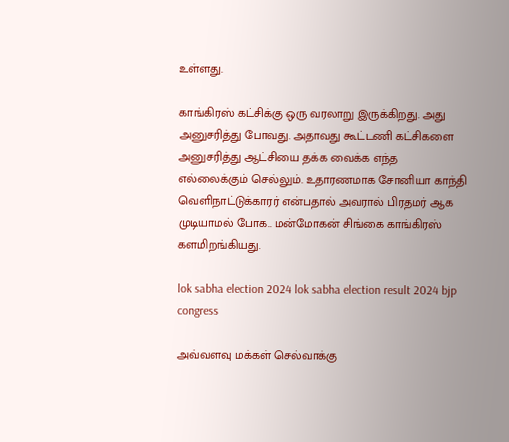உள்ளது.

காங்கிரஸ் கட்சிக்கு ஒரு வரலாறு இருக்கிறது. அது அனுசரித்து போவது. அதாவது கூட்டணி கட்சிகளை அனுசரித்து ஆட்சியை தக்க வைக்க எந்த எல்லைக்கும் செல்லும். உதாரணமாக சோனியா காந்தி வெளிநாட்டுக்காரர் என்பதால் அவரால் பிரதமர் ஆக முடியாமல் போக.. மன்மோகன் சிங்கை காங்கிரஸ் களமிறங்கியது.

lok sabha election 2024 lok sabha election result 2024 bjp congress

அவ்வளவு மக்கள் செல்வாக்கு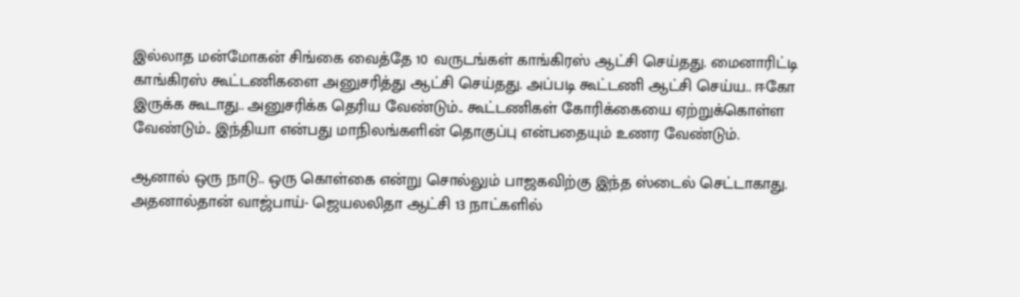இல்லாத மன்மோகன் சிங்கை வைத்தே 10 வருடங்கள் காங்கிரஸ் ஆட்சி செய்தது. மைனாரிட்டி காங்கிரஸ் கூட்டணிகளை அனுசரித்து ஆட்சி செய்தது. அப்படி கூட்டணி ஆட்சி செய்ய.. ஈகோ இருக்க கூடாது.. அனுசரிக்க தெரிய வேண்டும்.. கூட்டணிகள் கோரிக்கையை ஏற்றுக்கொள்ள வேண்டும்.. இந்தியா என்பது மாநிலங்களின் தொகுப்பு என்பதையும் உணர வேண்டும்.

ஆனால் ஒரு நாடு.. ஒரு கொள்கை என்று சொல்லும் பாஜகவிற்கு இந்த ஸ்டைல் செட்டாகாது. அதனால்தான் வாஜ்பாய்- ஜெயலலிதா ஆட்சி 13 நாட்களில்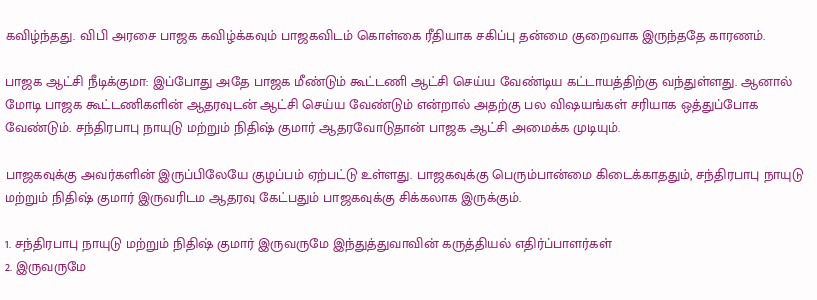கவிழ்ந்தது. விபி அரசை பாஜக கவிழ்க்கவும் பாஜகவிடம் கொள்கை ரீதியாக சகிப்பு தன்மை குறைவாக இருந்ததே காரணம்.

பாஜக ஆட்சி நீடிக்குமா: இப்போது அதே பாஜக மீண்டும் கூட்டணி ஆட்சி செய்ய வேண்டிய கட்டாயத்திற்கு வந்துள்ளது. ஆனால் மோடி பாஜக கூட்டணிகளின் ஆதரவுடன் ஆட்சி செய்ய வேண்டும் என்றால் அதற்கு பல விஷயங்கள் சரியாக ஒத்துப்போக வேண்டும். சந்திரபாபு நாயுடு மற்றும் நிதிஷ் குமார் ஆதரவோடுதான் பாஜக ஆட்சி அமைக்க முடியும்.

பாஜகவுக்கு அவர்களின் இருப்பிலேயே குழப்பம் ஏற்பட்டு உள்ளது. பாஜகவுக்கு பெரும்பான்மை கிடைக்காததும், சந்திரபாபு நாயுடு மற்றும் நிதிஷ் குமார் இருவரிடம ஆதரவு கேட்பதும் பாஜகவுக்கு சிக்கலாக இருக்கும்.

1. சந்திரபாபு நாயுடு மற்றும் நிதிஷ் குமார் இருவருமே இந்துத்துவாவின் கருத்தியல் எதிர்ப்பாளர்கள்
2. இருவருமே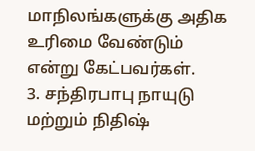மாநிலங்களுக்கு அதிக உரிமை வேண்டும் என்று கேட்பவர்கள்.
3. சந்திரபாபு நாயுடு மற்றும் நிதிஷ்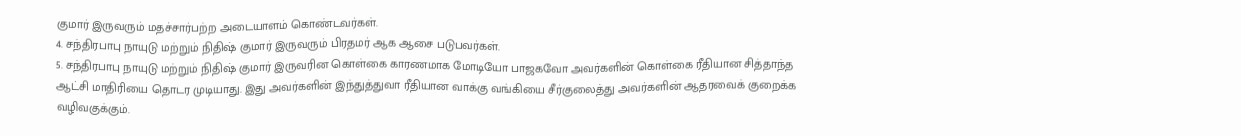குமார் இருவரும் மதச்சார்பற்ற அடையாளம் கொண்டவர்கள்.
4. சந்திரபாபு நாயுடு மற்றும் நிதிஷ் குமார் இருவரும் பிரதமர் ஆக ஆசை படுபவர்கள்.
5. சந்திரபாபு நாயுடு மற்றும் நிதிஷ் குமார் இருவரின கொள்கை காரணமாக மோடியோ பாஜகவோ அவர்களின் கொள்கை ரீதியான சித்தாந்த ஆட்சி மாதிரியை தொடர முடியாது. இது அவர்களின் இந்துத்துவா ரீதியான வாக்கு வங்கியை சீர்குலைத்து அவர்களின் ஆதரவைக் குறைக்க வழிவகுக்கும்.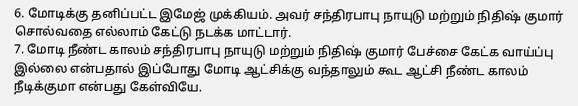6. மோடிக்கு தனிப்பட்ட இமேஜ் முக்கியம். அவர் சந்திரபாபு நாயுடு மற்றும் நிதிஷ் குமார் சொல்வதை எல்லாம் கேட்டு நடக்க மாட்டார்.
7. மோடி நீண்ட காலம் சந்திரபாபு நாயுடு மற்றும் நிதிஷ் குமார் பேச்சை கேட்க வாய்ப்பு இல்லை என்பதால் இப்போது மோடி ஆட்சிக்கு வந்தாலும் கூட ஆட்சி நீண்ட காலம் நீடிக்குமா என்பது கேள்வியே.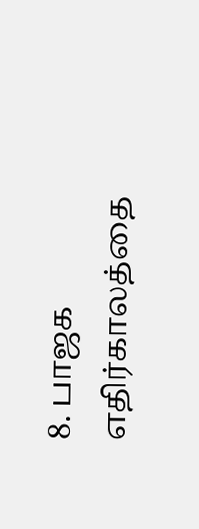8. பாஜக எதிர்காலத்தை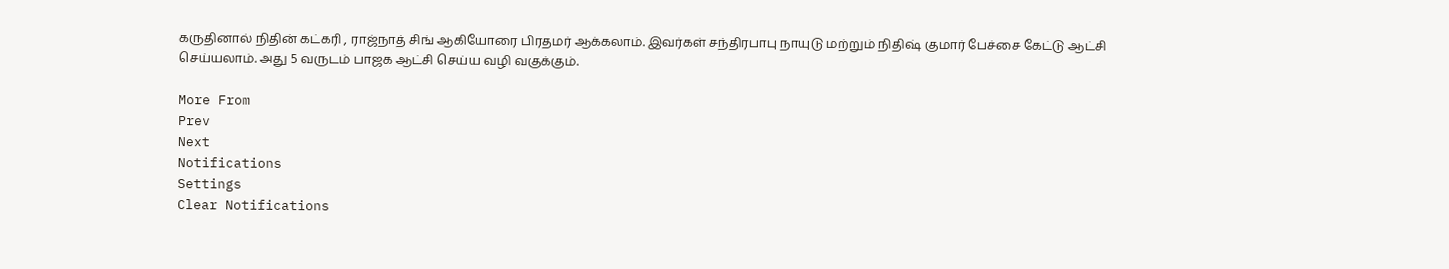கருதினால் நிதின் கட்கரி , ராஜ்நாத் சிங் ஆகியோரை பிரதமர் ஆக்கலாம். இவர்கள் சந்திரபாபு நாயுடு மற்றும் நிதிஷ் குமார் பேச்சை கேட்டு ஆட்சி செய்யலாம். அது 5 வருடம் பாஜக ஆட்சி செய்ய வழி வகுக்கும்.

More From
Prev
Next
Notifications
Settings
Clear Notifications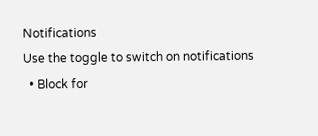Notifications
Use the toggle to switch on notifications
  • Block for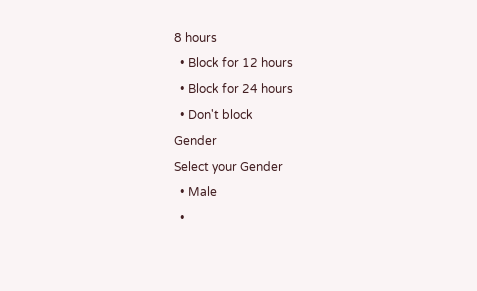8 hours
  • Block for 12 hours
  • Block for 24 hours
  • Don't block
Gender
Select your Gender
  • Male
  •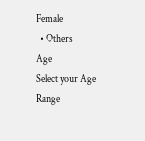Female
  • Others
Age
Select your Age Range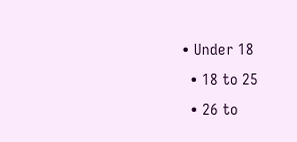• Under 18
  • 18 to 25
  • 26 to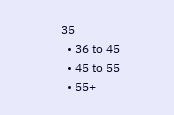35
  • 36 to 45
  • 45 to 55
  • 55+